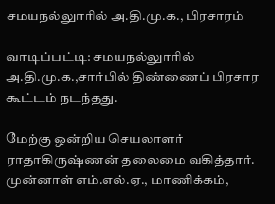சமயநல்லுாரில் அ.தி.மு.க., பிரசாரம்

வாடிப்பட்டி: சமயநல்லுாரில் அ.தி.மு.க.,சார்பில் திண்ணைப் பிரசார கூட்டம் நடந்தது.

மேற்கு ஒன்றிய செயலாளர் ராதாகிருஷ்ணன் தலைமை வகித்தார். முன்னாள் எம்.எல்.ஏ., மாணிக்கம்,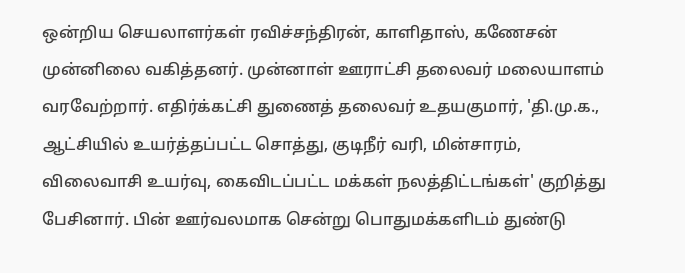ஒன்றிய செயலாளர்கள் ரவிச்சந்திரன், காளிதாஸ், கணேசன் முன்னிலை வகித்தனர். முன்னாள் ஊராட்சி தலைவர் மலையாளம் வரவேற்றார். எதிர்க்கட்சி துணைத் தலைவர் உதயகுமார், 'தி.மு.க., ஆட்சியில் உயர்த்தப்பட்ட சொத்து, குடிநீர் வரி, மின்சாரம், விலைவாசி உயர்வு, கைவிடப்பட்ட மக்கள் நலத்திட்டங்கள்' குறித்து பேசினார். பின் ஊர்வலமாக சென்று பொதுமக்களிடம் துண்டு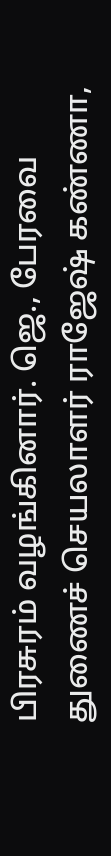பிரசுரம் வழங்கினார். ஜெ., பேரவை துணைச் செயலாளர் ராஜேஷ் கண்ணா,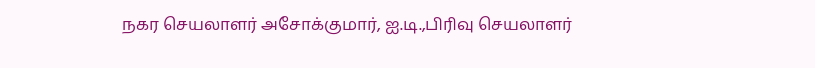நகர செயலாளர் அசோக்குமார், ஐ.டி.,பிரிவு செயலாளர்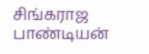சிங்கராஜ பாண்டியன்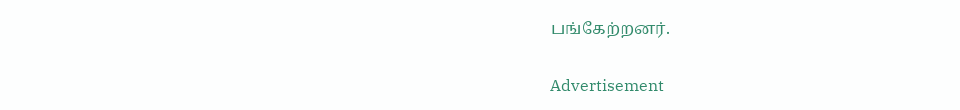பங்கேற்றனர்.

Advertisement